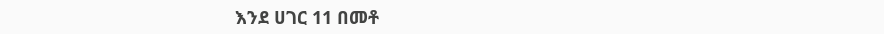እንደ ሀገር 11 በመቶ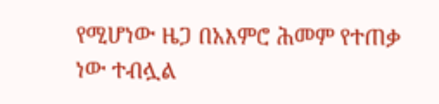የሚሆነው ዜጋ በአእምሮ ሕመም የተጠቃ ነው ተብሏል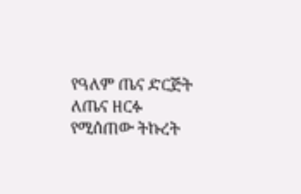የዓለም ጤና ድርጅት ለጤና ዘርፉ የሚሰጠው ትኩረት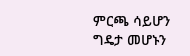ምርጫ ሳይሆን ግዴታ መሆኑን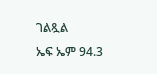ገልጿል
ኤፍ ኤም 94.3